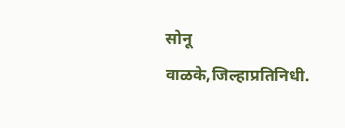सोनू वाळके,जिल्हाप्रतिनिधी.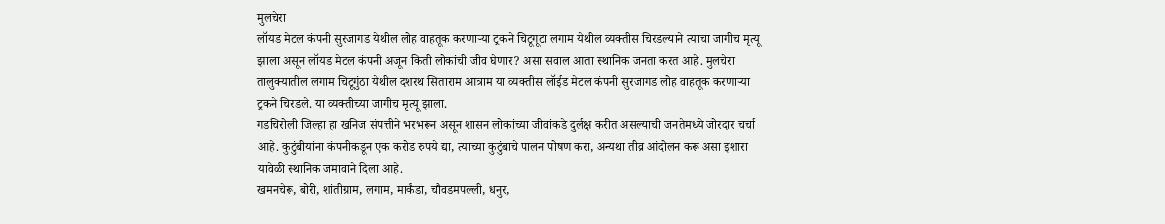मुलचेरा
लॉयड मेटल कंपनी सुरजागड येथील लोह वाहतूक करणाऱ्या ट्रकने चिटूगूटा लगाम येथील व्यक्तीस चिरडल्याने त्याचा जागीच मृत्यू झाला असून लॉयड मेटल कंपनी अजून किती लोकांची जीव घेणार? असा सवाल आता स्थानिक जनता करत आहे. मुलचेरा तालुक्यातील लगाम चिटूगुंठा येथील दशरथ सिताराम आत्राम या व्यक्तीस लॉईड मेटल कंपनी सुरजागड लोह वाहतूक करणाऱ्या ट्रकने चिरडले. या व्यक्तीच्या जागीच मृत्यू झाला.
गडचिरोली जिल्हा हा खनिज संपत्तीने भरभरून असून शासन लोकांच्या जीवांकडे दुर्लक्ष करीत असल्याची जनतेमध्ये जोरदार चर्चा आहे. कुटुंबीयांना कंपनीकडून एक करोड रुपये द्या, त्याच्या कुटुंबाचे पालन पोषण करा, अन्यथा तीव्र आंदोलन करू असा इशारा यावेळी स्थानिक जमावाने दिला आहे.
खमनचेरू, बोरी, शांतीग्राम, लगाम, मार्कंडा, चौवडमपल्ली, धनुर,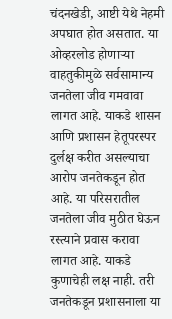चंदनखेडी, आष्टी येथे नेहमी अपघात होत असतात. या ओव्हरलोड होणाऱ्या वाहतुकीमुळे सर्वसामान्य जनतेला जीव गमवावा लागत आहे. याकडे शासन आणि प्रशासन हेतूपरस्पर दुर्लक्ष करीत असल्याचा आरोप जनतेकडून होत आहे. या परिसरातील जनतेला जीव मुठीत घेऊन रस्त्याने प्रवास करावा लागत आहे. याकडे कुणाचेही लक्ष नाही. तरी जनतेकडून प्रशासनाला या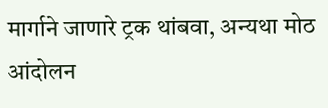मार्गाने जाणारे ट्रक थांबवा, अन्यथा मोठ आंदोलन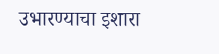उभारण्याचा इशारा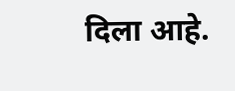दिला आहे.